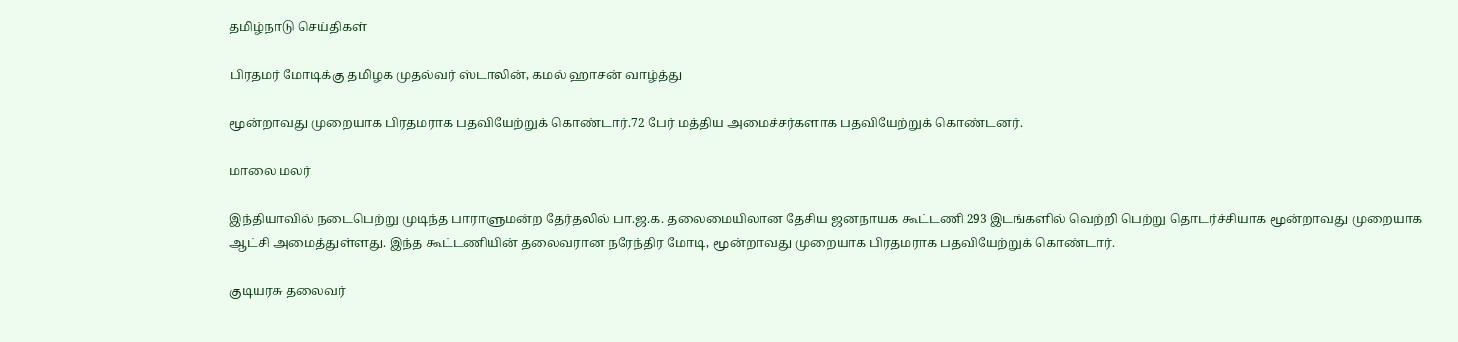தமிழ்நாடு செய்திகள்

பிரதமர் மோடிக்கு தமிழக முதல்வர் ஸ்டாலின், கமல் ஹாசன் வாழ்த்து

மூன்றாவது முறையாக பிரதமராக பதவியேற்றுக் கொண்டார்.72 பேர் மத்திய அமைச்சர்களாக பதவியேற்றுக் கொண்டனர்.

மாலை மலர்

இந்தியாவில் நடைபெற்று முடிந்த பாராளுமன்ற தேர்தலில் பா.ஜ.க. தலைமையிலான தேசிய ஜனநாயக கூட்டணி 293 இடங்களில் வெற்றி பெற்று தொடர்ச்சியாக மூன்றாவது முறையாக ஆட்சி அமைத்துள்ளது. இந்த கூட்டணியின் தலைவரான நரேந்திர மோடி, மூன்றாவது முறையாக பிரதமராக பதவியேற்றுக் கொண்டார்.

குடியரசு தலைவர்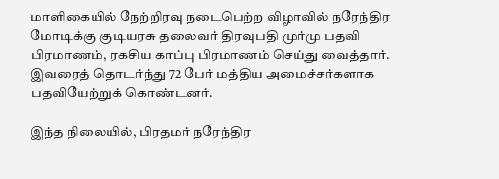மாளிகையில் நேற்றிரவு நடைபெற்ற விழாவில் நரேந்திர மோடிக்கு குடியரசு தலைவர் திரவுபதி முர்மு பதவி பிரமாணம், ரகசிய காப்பு பிரமாணம் செய்து வைத்தார். இவரைத் தொடர்ந்து 72 பேர் மத்திய அமைச்சர்களாக பதவியேற்றுக் கொண்டனர்.

இந்த நிலையில், பிரதமர் நரேந்திர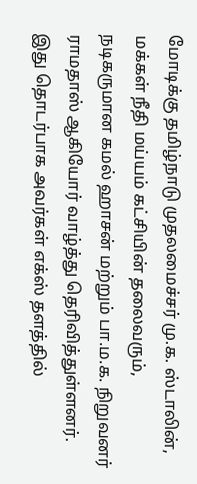மோடிக்கு தமிழ்நாடு முதலமைச்சர் மு.க. ஸ்டாலின், மக்கள் நீதி மய்யம் கட்சியின் தலைவரும், நடிகருமான கமல் ஹாசன் மற்றும் பா.ம.க. நிறுவனர் ராமதாஸ் ஆகியோர் வாழ்த்து தெரிவித்துள்ளனர். இது தொடர்பாக அவர்கள் எக்ஸ் தளத்தில்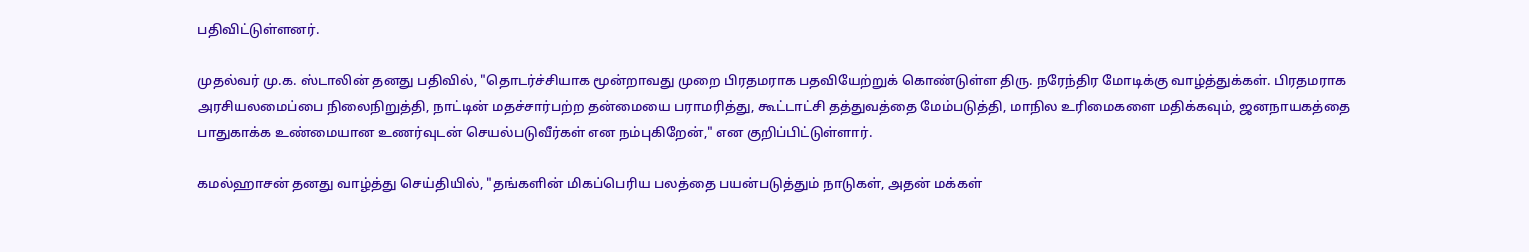பதிவிட்டுள்ளனர்.

முதல்வர் மு.க. ஸ்டாலின் தனது பதிவில், "தொடர்ச்சியாக மூன்றாவது முறை பிரதமராக பதவியேற்றுக் கொண்டுள்ள திரு. நரேந்திர மோடிக்கு வாழ்த்துக்கள். பிரதமராக அரசியலமைப்பை நிலைநிறுத்தி, நாட்டின் மதச்சார்பற்ற தன்மையை பராமரித்து, கூட்டாட்சி தத்துவத்தை மேம்படுத்தி, மாநில உரிமைகளை மதிக்கவும், ஜனநாயகத்தை பாதுகாக்க உண்மையான உணர்வுடன் செயல்படுவீர்கள் என நம்புகிறேன்," என குறிப்பிட்டுள்ளார்.

கமல்ஹாசன் தனது வாழ்த்து செய்தியில், "தங்களின் மிகப்பெரிய பலத்தை பயன்படுத்தும் நாடுகள், அதன் மக்கள்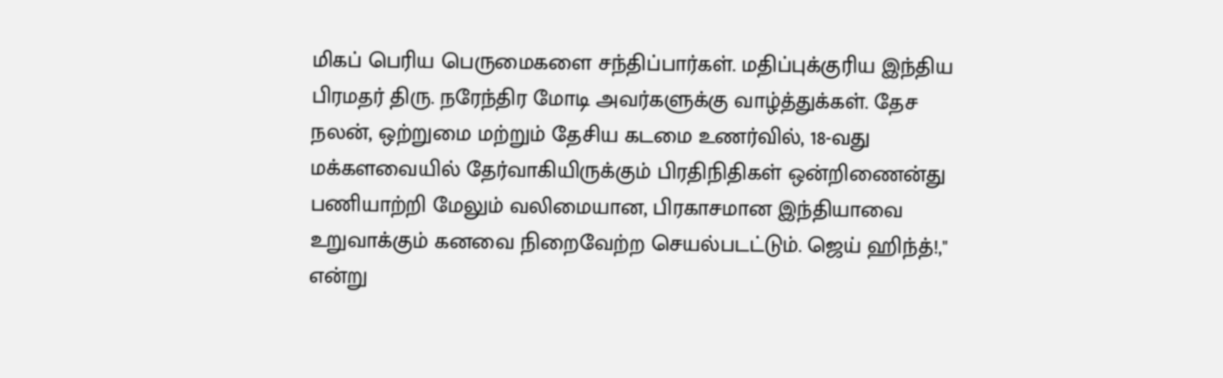மிகப் பெரிய பெருமைகளை சந்திப்பார்கள். மதிப்புக்குரிய இந்திய பிரமதர் திரு. நரேந்திர மோடி அவர்களுக்கு வாழ்த்துக்கள். தேச நலன், ஒற்றுமை மற்றும் தேசிய கடமை உணர்வில், 18-வது மக்களவையில் தேர்வாகியிருக்கும் பிரதிநிதிகள் ஒன்றிணைன்து பணியாற்றி மேலும் வலிமையான, பிரகாசமான இந்தியாவை உறுவாக்கும் கனவை நிறைவேற்ற செயல்படட்டும். ஜெய் ஹிந்த்!," என்று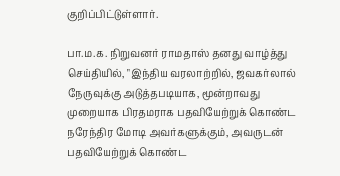குறிப்பிட்டுள்ளார்.

பா.ம.க. நிறுவனர் ராமதாஸ் தனது வாழ்த்து செய்தியில், "இந்திய வரலாற்றில், ஜவகர்லால் நேருவுக்கு அடுத்தபடியாக, மூன்றாவது முறையாக பிரதமராக பதவியேற்றுக் கொண்ட நரேந்திர மோடி அவர்களுக்கும், அவருடன் பதவியேற்றுக் கொண்ட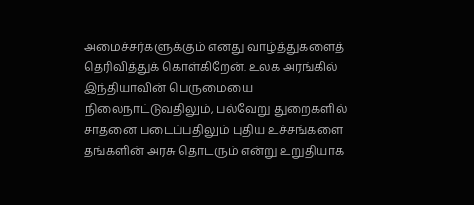அமைச்சர்களுக்கும் எனது வாழ்த்துகளைத் தெரிவித்துக் கொள்கிறேன். உலக அரங்கில் இந்தியாவின் பெருமையை நிலைநாட்டுவதிலும், பல்வேறு துறைகளில் சாதனை படைப்பதிலும் புதிய உச்சங்களை தங்களின் அரசு தொடரும் என்று உறுதியாக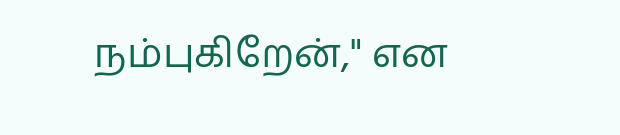நம்புகிறேன்," என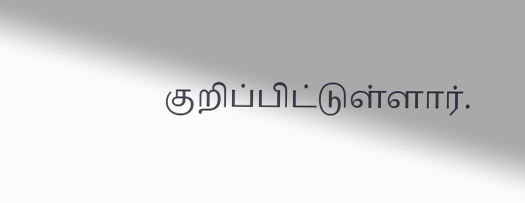குறிப்பிட்டுள்ளார்.